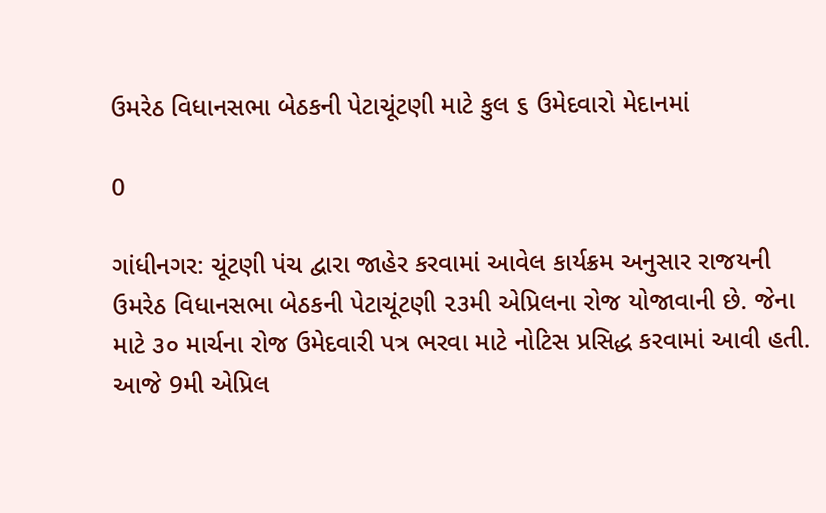ઉમરેઠ વિધાનસભા બેઠકની પેટાચૂંટણી માટે કુલ ૬ ઉમેદવારો મેદાનમાં

0

ગાંધીનગર: ચૂંટણી પંચ દ્વારા જાહેર કરવામાં આવેલ કાર્યક્રમ અનુસાર રાજયની ઉમરેઠ વિધાનસભા બેઠકની પેટાચૂંટણી ૨૩મી એપ્રિલના રોજ યોજાવાની છે. જેના માટે ૩૦ માર્ચના રોજ ઉમેદવારી પત્ર ભરવા માટે નોટિસ પ્રસિદ્ધ કરવામાં આવી હતી. આજે 9મી એપ્રિલ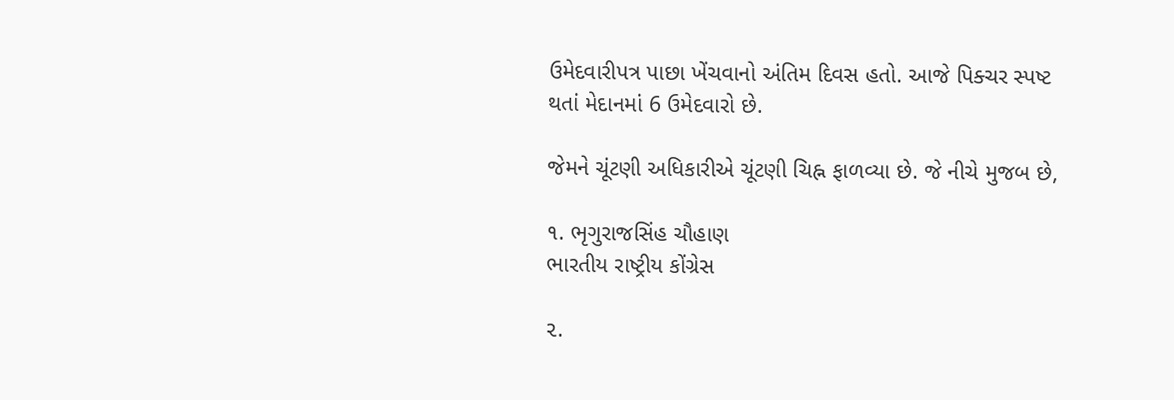ઉમેદવારીપત્ર પાછા ખેંચવાનો અંતિમ દિવસ હતો. આજે પિક્ચર સ્પષ્ટ થતાં મેદાનમાં 6 ઉમેદવારો છે.

જેમને ચૂંટણી અધિકારીએ ચૂંટણી ચિહ્ન ફાળવ્યા છે. જે નીચે મુજબ છે,

૧. ભૃગુરાજસિંહ ચૌહાણ
ભારતીય રાષ્ટ્રીય કોંગ્રેસ

૨.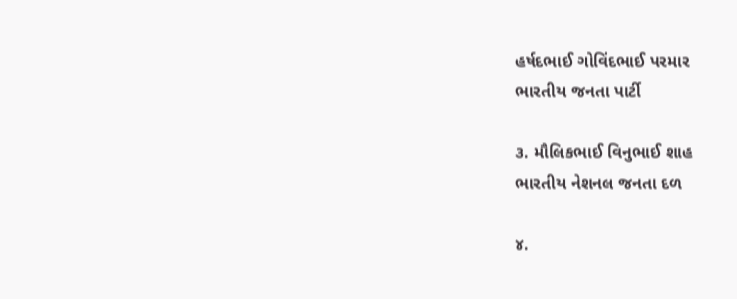હર્ષદભાઈ ગોવિંદભાઈ પરમાર
ભારતીય જનતા પાર્ટી

૩. મૌલિકભાઈ વિનુભાઈ શાહ
ભારતીય નેશનલ જનતા દળ

૪.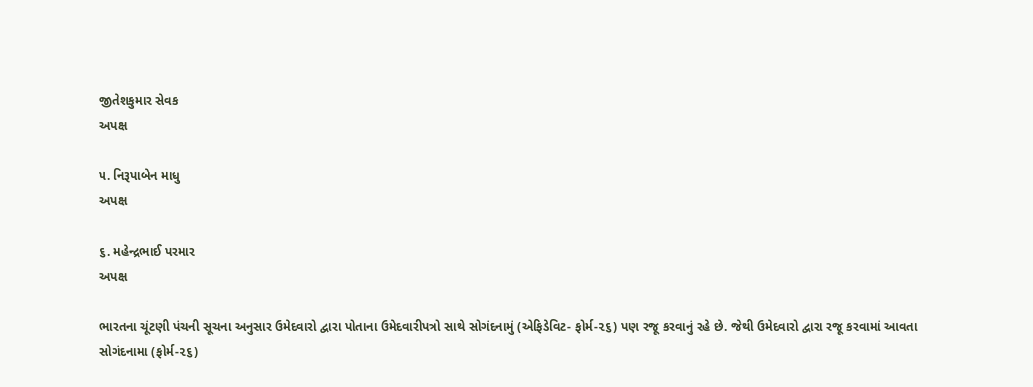જીતેશકુમાર સેવક
અપક્ષ

૫. નિરૂપાબેન માધુ
અપક્ષ

૬. મહેન્દ્રભાઈ પરમાર
અપક્ષ

ભારતના ચૂંટણી પંચની સૂચના અનુસાર ઉમેદવારો દ્વારા પોતાના ઉમેદવારીપત્રો સાથે સોગંદનામું (એફિડેવિટ- ફોર્મ-૨૬) પણ રજૂ કરવાનું રહે છે. જેથી ઉમેદવારો દ્વારા રજૂ કરવામાં આવતા સોગંદનામા (ફોર્મ-૨૬)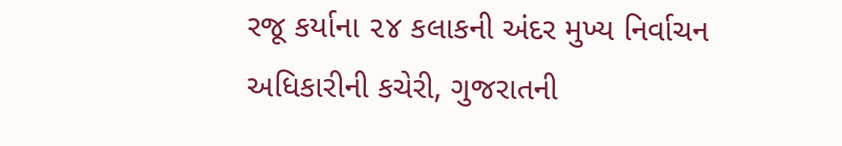રજૂ કર્યાના ૨૪ કલાકની અંદર મુખ્ય નિર્વાચન અધિકારીની કચેરી, ગુજરાતની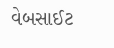વેબસાઈટ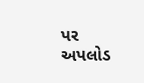પર અપલોડ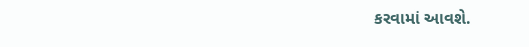કરવામાં આવશે.